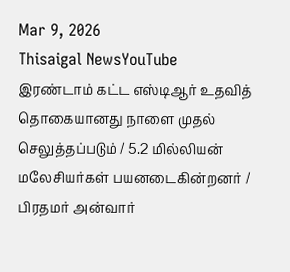Mar 9, 2026
Thisaigal NewsYouTube
இரண்டாம் கட்ட எஸ்டிஆர் உதவித் தொகையானது நாளை முதல் செலுத்தப்படும் / 5.2 மில்லியன் மலேசியர்கள் பயனடைகின்றனர் / பிரதமர் அன்வார்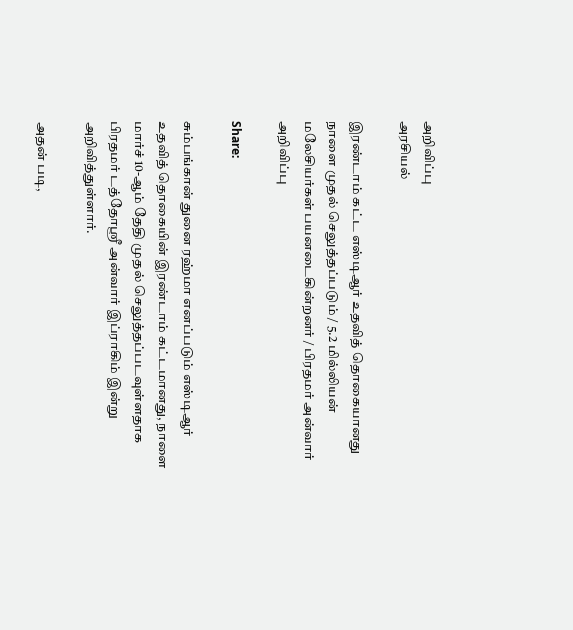அறிவிப்பு
அரசியல்

இரண்டாம் கட்ட எஸ்டிஆர் உதவித் தொகையானது நாளை முதல் செலுத்தப்படும் / 5.2 மில்லியன் மலேசியர்கள் பயனடைகின்றனர் / பிரதமர் அன்வார் அறிவிப்பு

Share:

சும்பங்கான் துனை ரஹ்மா எனப்படும் எஸ்டிஆர் உதவித் தொகையின் இரண்டாம் கட்டமானது, நாளை மார்ச் 10-ஆம் தேதி முதல் செலுத்தப்படவுள்ளதாக பிரதமர் டத்தோஸ்ரீ அன்வார் இப்ராகிம் இன்று அறிவித்துள்ளார்.

அதன் படி,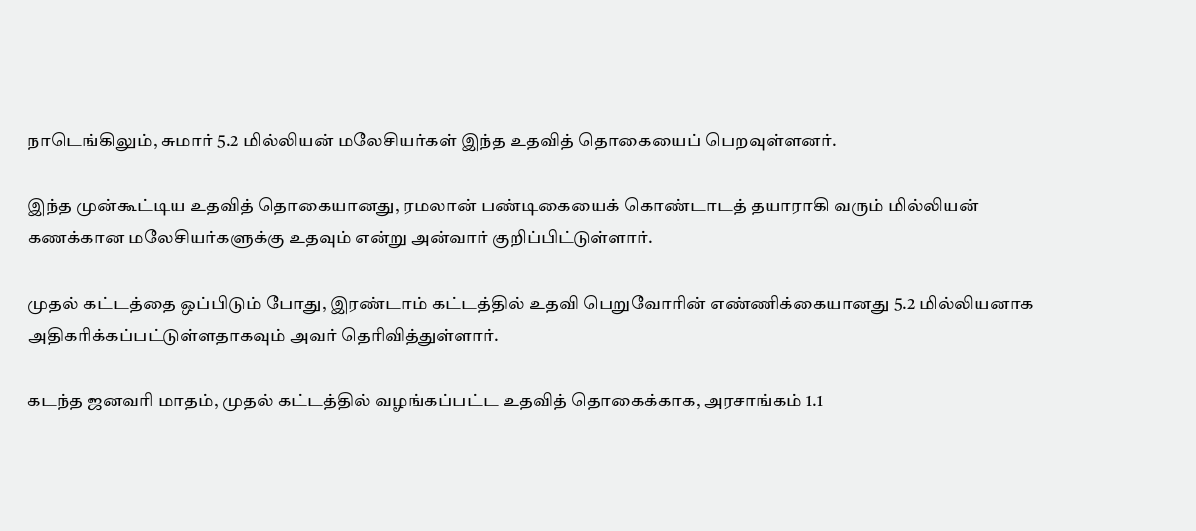நாடெங்கிலும், சுமார் 5.2 மில்லியன் மலேசியர்கள் இந்த உதவித் தொகையைப் பெறவுள்ளனர்.

இந்த முன்கூட்டிய உதவித் தொகையானது, ரமலான் பண்டிகையைக் கொண்டாடத் தயாராகி வரும் மில்லியன் கணக்கான மலேசியர்களுக்கு உதவும் என்று அன்வார் குறிப்பிட்டுள்ளார்.

முதல் கட்டத்தை ஒப்பிடும் போது, இரண்டாம் கட்டத்தில் உதவி பெறுவோரின் எண்ணிக்கையானது 5.2 மில்லியனாக அதிகரிக்கப்பட்டுள்ளதாகவும் அவர் தெரிவித்துள்ளார்.

கடந்த ஜனவரி மாதம், முதல் கட்டத்தில் வழங்கப்பட்ட உதவித் தொகைக்காக, அரசாங்கம் 1.1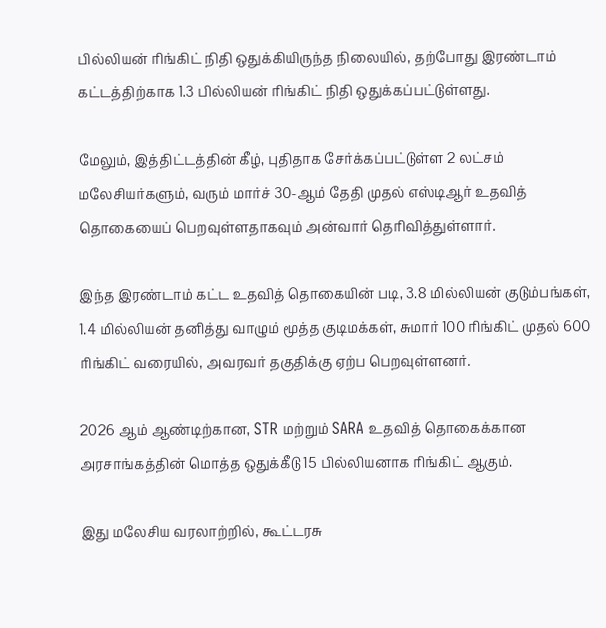பில்லியன் ரிங்கிட் நிதி ஒதுக்கியிருந்த நிலையில், தற்போது இரண்டாம் கட்டத்திற்காக 1.3 பில்லியன் ரிங்கிட் நிதி ஒதுக்கப்பட்டுள்ளது.

மேலும், இத்திட்டத்தின் கீழ், புதிதாக சேர்க்கப்பட்டுள்ள 2 லட்சம் மலேசியர்களும், வரும் மார்ச் 30-ஆம் தேதி முதல் எஸ்டிஆர் உதவித் தொகையைப் பெறவுள்ளதாகவும் அன்வார் தெரிவித்துள்ளார்.

இந்த இரண்டாம் கட்ட உதவித் தொகையின் படி, 3.8 மில்லியன் குடும்பங்கள், 1.4 மில்லியன் தனித்து வாழும் மூத்த குடிமக்கள், சுமார் 100 ரிங்கிட் முதல் 600 ரிங்கிட் வரையில், அவரவர் தகுதிக்கு ஏற்ப பெறவுள்ளனர்.

2026 ஆம் ஆண்டிற்கான, STR மற்றும் SARA உதவித் தொகைக்கான அரசாங்கத்தின் மொத்த ஒதுக்கீடு 15 பில்லியனாக ரிங்கிட் ஆகும்.

இது மலேசிய வரலாற்றில், கூட்டரசு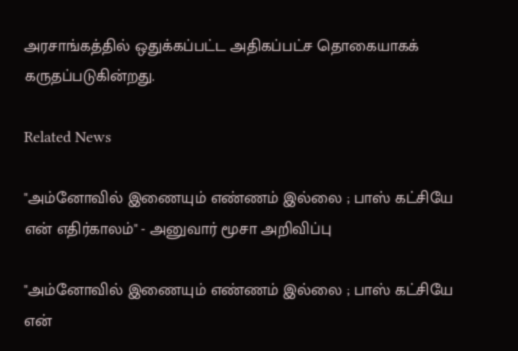அரசாங்கத்தில் ஒதுக்கப்பட்ட அதிகப்பட்ச தொகையாகக் கருதப்படுகின்றது.

Related News

"அம்னோவில் இணையும் எண்ணம் இல்லை ; பாஸ் கட்சியே என் எதிர்காலம்" - அனுவார் மூசா அறிவிப்பு

"அம்னோவில் இணையும் எண்ணம் இல்லை ; பாஸ் கட்சியே என்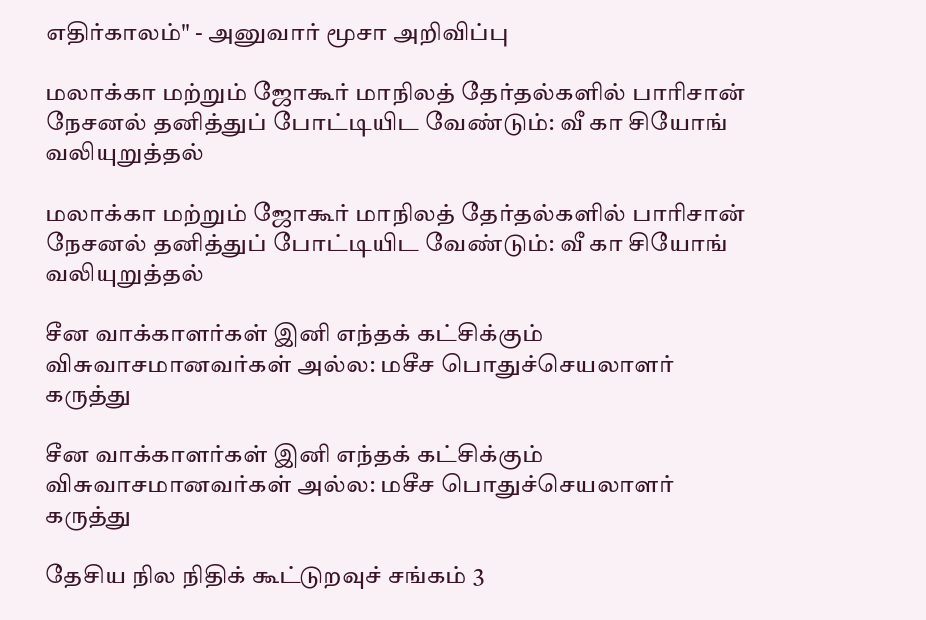எதிர்காலம்" - அனுவார் மூசா அறிவிப்பு

மலாக்கா மற்றும் ஜோகூர் மாநிலத் தேர்தல்களில் பாரிசான் நேசனல் தனித்துப் போட்டியிட வேண்டும்: வீ கா சியோங் வலியுறுத்தல்

மலாக்கா மற்றும் ஜோகூர் மாநிலத் தேர்தல்களில் பாரிசான் நேசனல் தனித்துப் போட்டியிட வேண்டும்: வீ கா சியோங் வலியுறுத்தல்

சீன வாக்காளர்கள் இனி எந்தக் கட்சிக்கும் விசுவாசமானவர்கள் அல்ல: மசீச பொதுச்செயலாளர் கருத்து

சீன வாக்காளர்கள் இனி எந்தக் கட்சிக்கும் விசுவாசமானவர்கள் அல்ல: மசீச பொதுச்செயலாளர் கருத்து

தேசிய நில நிதிக் கூட்டுறவுச் சங்கம் 3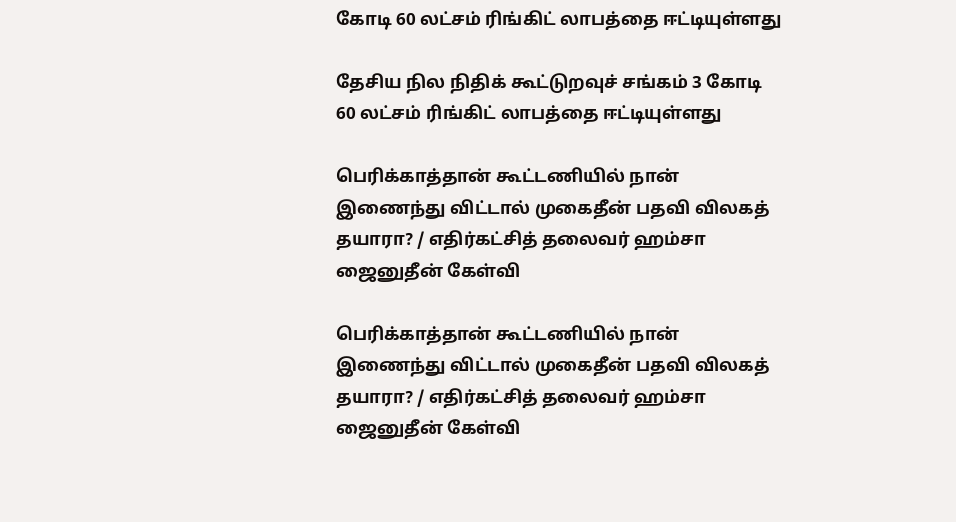கோடி 60 லட்சம் ரிங்கிட் லாபத்தை ஈட்டியுள்ளது

தேசிய நில நிதிக் கூட்டுறவுச் சங்கம் 3 கோடி 60 லட்சம் ரிங்கிட் லாபத்தை ஈட்டியுள்ளது

பெரிக்காத்தான் கூட்டணியில் நான் இணைந்து விட்டால் முகைதீன் பதவி விலகத் தயாரா? / எதிர்கட்சித் தலைவர் ஹம்சா ஜைனுதீன் கேள்வி

பெரிக்காத்தான் கூட்டணியில் நான் இணைந்து விட்டால் முகைதீன் பதவி விலகத் தயாரா? / எதிர்கட்சித் தலைவர் ஹம்சா ஜைனுதீன் கேள்வி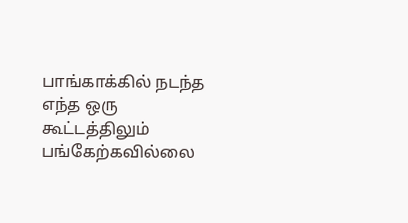பாங்காக்கில் நடந்த எந்த ஒரு கூட்டத்திலும் பங்கேற்கவில்லை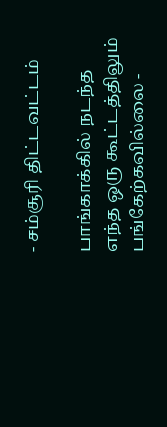- சம்சூரி திட்டவட்டம்

பாங்காக்கில் நடந்த எந்த ஒரு கூட்டத்திலும் பங்கேற்கவில்லை -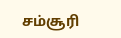சம்சூரி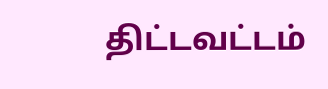திட்டவட்டம்